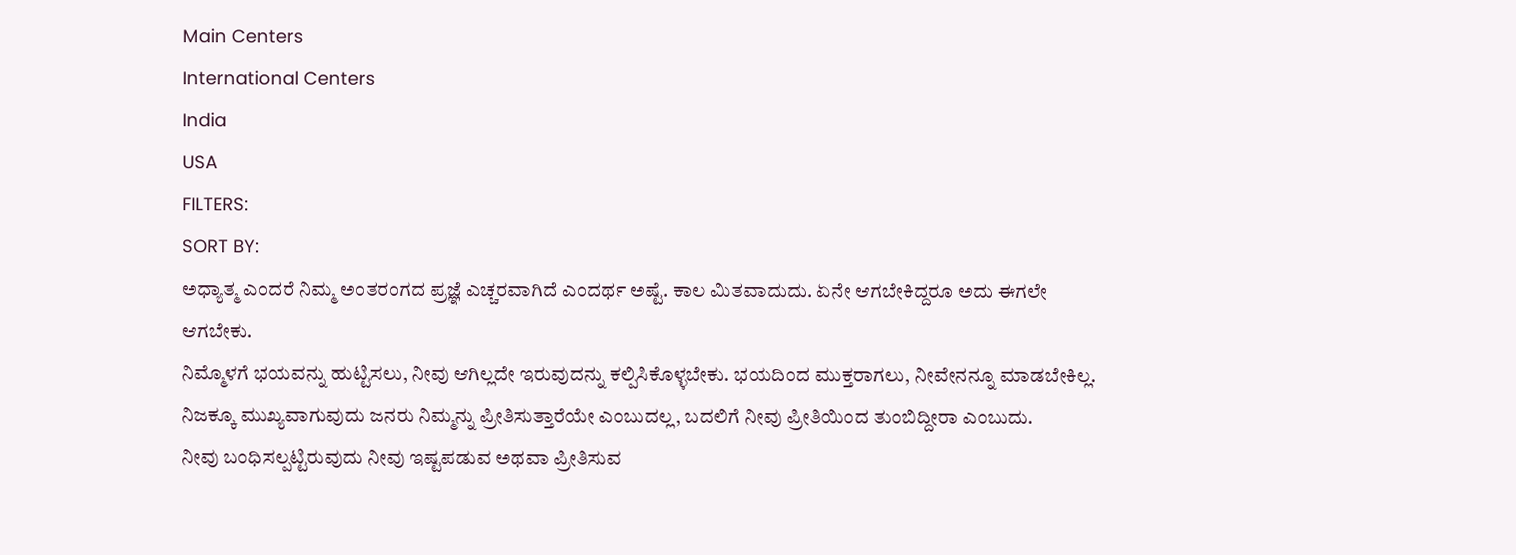Main Centers
International Centers
India
USA
FILTERS:
SORT BY:
ಅಧ್ಯಾತ್ಮ ಎಂದರೆ ನಿಮ್ಮ ಅಂತರಂಗದ ಪ್ರಜ್ಞೆ ಎಚ್ಚರವಾಗಿದೆ ಎಂದರ್ಥ ಅಷ್ಟೆ. ಕಾಲ ಮಿತವಾದುದು. ಏನೇ ಆಗಬೇಕಿದ್ದರೂ ಅದು ಈಗಲೇ ಆಗಬೇಕು.
ನಿಮ್ಮೊಳಗೆ ಭಯವನ್ನು ಹುಟ್ಟಿಸಲು, ನೀವು ಆಗಿಲ್ಲದೇ ಇರುವುದನ್ನು ಕಲ್ಪಿಸಿಕೊಳ್ಳಬೇಕು. ಭಯದಿಂದ ಮುಕ್ತರಾಗಲು, ನೀವೇನನ್ನೂ ಮಾಡಬೇಕಿಲ್ಲ.
ನಿಜಕ್ಕೂ ಮುಖ್ಯವಾಗುವುದು ಜನರು ನಿಮ್ಮನ್ನು ಪ್ರೀತಿಸುತ್ತಾರೆಯೇ ಎಂಬುದಲ್ಲ, ಬದಲಿಗೆ ನೀವು ಪ್ರೀತಿಯಿಂದ ತುಂಬಿದ್ದೀರಾ ಎಂಬುದು.
ನೀವು ಬಂಧಿಸಲ್ಪಟ್ಟಿರುವುದು ನೀವು ಇಷ್ಟಪಡುವ ಅಥವಾ ಪ್ರೀತಿಸುವ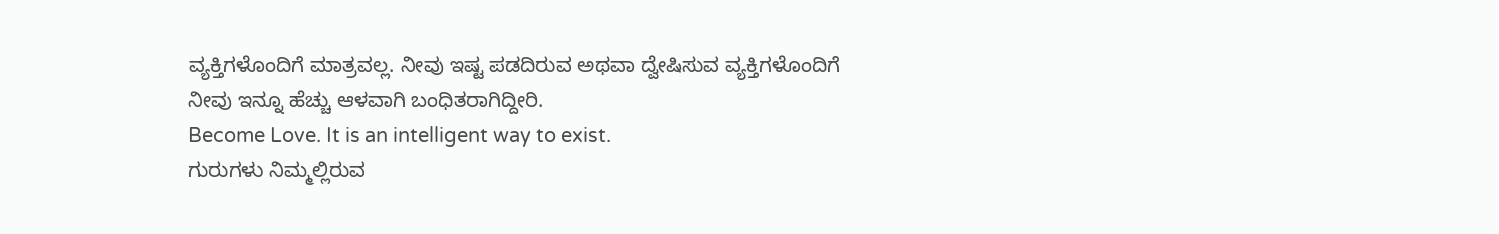ವ್ಯಕ್ತಿಗಳೊಂದಿಗೆ ಮಾತ್ರವಲ್ಲ. ನೀವು ಇಷ್ಟ ಪಡದಿರುವ ಅಥವಾ ದ್ವೇಷಿಸುವ ವ್ಯಕ್ತಿಗಳೊಂದಿಗೆ ನೀವು ಇನ್ನೂ ಹೆಚ್ಚು ಆಳವಾಗಿ ಬಂಧಿತರಾಗಿದ್ದೀರಿ.
Become Love. It is an intelligent way to exist.
ಗುರುಗಳು ನಿಮ್ಮಲ್ಲಿರುವ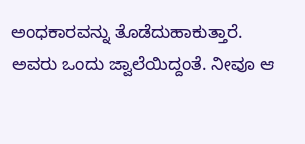ಅಂಧಕಾರವನ್ನು ತೊಡೆದುಹಾಕುತ್ತಾರೆ. ಅವರು ಒಂದು ಜ್ವಾಲೆಯಿದ್ದಂತೆ. ನೀವೂ ಆ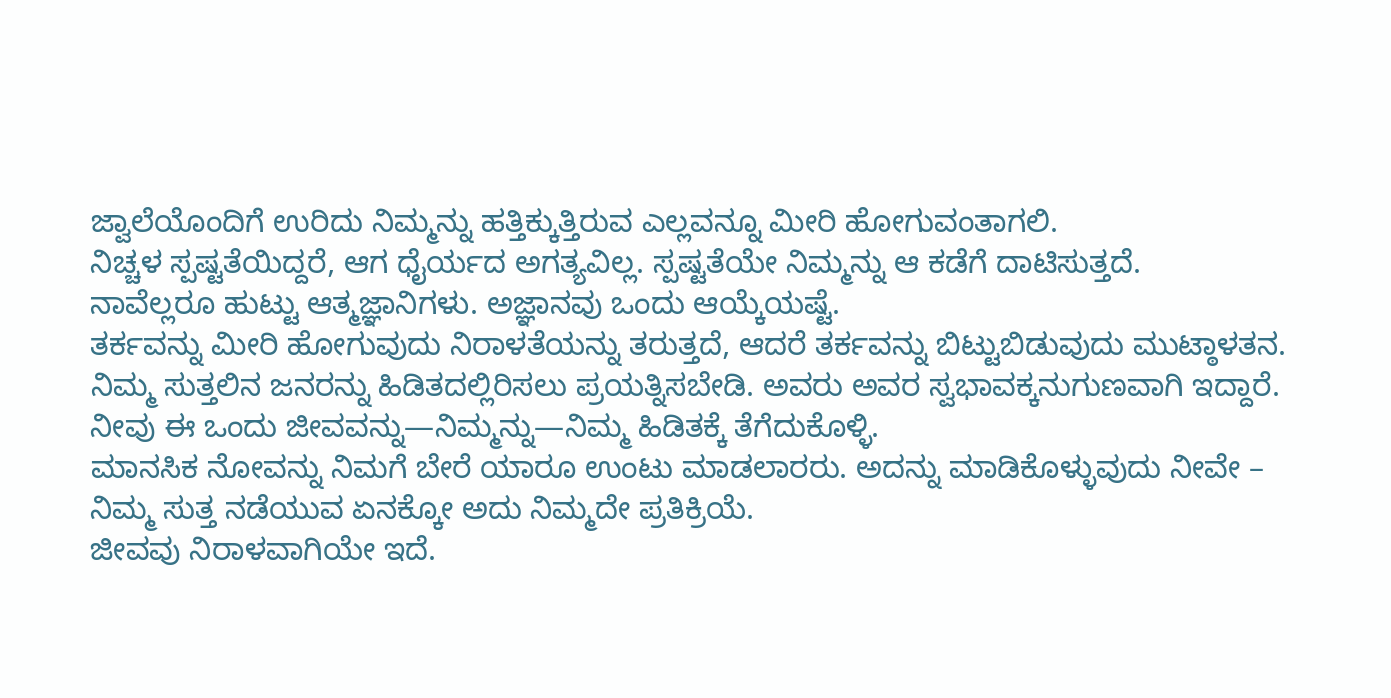ಜ್ವಾಲೆಯೊಂದಿಗೆ ಉರಿದು ನಿಮ್ಮನ್ನು ಹತ್ತಿಕ್ಕುತ್ತಿರುವ ಎಲ್ಲವನ್ನೂ ಮೀರಿ ಹೋಗುವಂತಾಗಲಿ.
ನಿಚ್ಚಳ ಸ್ಪಷ್ಟತೆಯಿದ್ದರೆ, ಆಗ ಧೈರ್ಯದ ಅಗತ್ಯವಿಲ್ಲ. ಸ್ಪಷ್ಟತೆಯೇ ನಿಮ್ಮನ್ನು ಆ ಕಡೆಗೆ ದಾಟಿಸುತ್ತದೆ.
ನಾವೆಲ್ಲರೂ ಹುಟ್ಟು ಆತ್ಮಜ್ಞಾನಿಗಳು. ಅಜ್ಞಾನವು ಒಂದು ಆಯ್ಕೆಯಷ್ಟೆ.
ತರ್ಕವನ್ನು ಮೀರಿ ಹೋಗುವುದು ನಿರಾಳತೆಯನ್ನು ತರುತ್ತದೆ, ಆದರೆ ತರ್ಕವನ್ನು ಬಿಟ್ಟುಬಿಡುವುದು ಮುಟ್ಠಾಳತನ.
ನಿಮ್ಮ ಸುತ್ತಲಿನ ಜನರನ್ನು ಹಿಡಿತದಲ್ಲಿರಿಸಲು ಪ್ರಯತ್ನಿಸಬೇಡಿ. ಅವರು ಅವರ ಸ್ವಭಾವಕ್ಕನುಗುಣವಾಗಿ ಇದ್ದಾರೆ. ನೀವು ಈ ಒಂದು ಜೀವವನ್ನು—ನಿಮ್ಮನ್ನು—ನಿಮ್ಮ ಹಿಡಿತಕ್ಕೆ ತೆಗೆದುಕೊಳ್ಳಿ.
ಮಾನಸಿಕ ನೋವನ್ನು ನಿಮಗೆ ಬೇರೆ ಯಾರೂ ಉಂಟು ಮಾಡಲಾರರು. ಅದನ್ನು ಮಾಡಿಕೊಳ್ಳುವುದು ನೀವೇ – ನಿಮ್ಮ ಸುತ್ತ ನಡೆಯುವ ಏನಕ್ಕೋ ಅದು ನಿಮ್ಮದೇ ಪ್ರತಿಕ್ರಿಯೆ.
ಜೀವವು ನಿರಾಳವಾಗಿಯೇ ಇದೆ.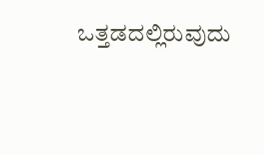ಒತ್ತಡದಲ್ಲಿರುವುದು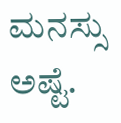ಮನಸ್ಸು ಅಷ್ಟೆ.